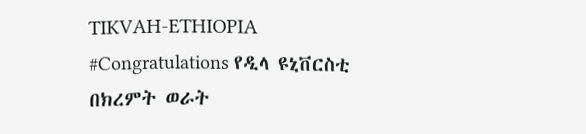TIKVAH-ETHIOPIA
#Congratulations የዲላ ዩኒቨርስቲ በክረምት ወራት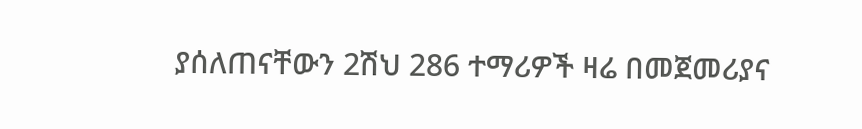ያሰለጠናቸውን 2ሽህ 286 ተማሪዎች ዛሬ በመጀመሪያና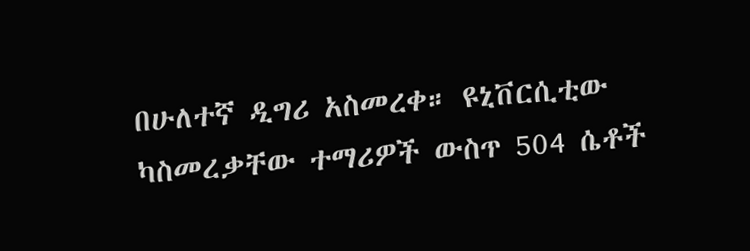በሁለተኛ ዲግሪ አስመረቀ። ዩኒቨርሲቲው ካስመረቃቸው ተማሪዎች ውስጥ 504 ሴቶች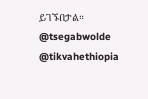ይገኙበታል።
@tsegabwolde
@tikvahethiopia